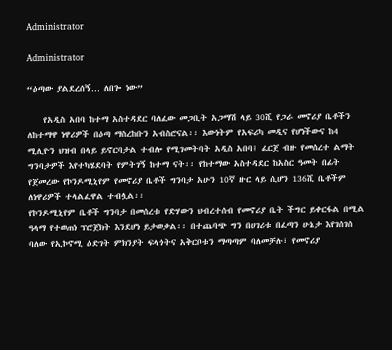Administrator

Administrator

“ዕጣው ያልደረሰኝ… ለበጐ ነው”

    የአዲስ አበባ ከተማ አስተዳደር ባለፈው መጋቢት አጋማሽ ላይ 30ሺ የጋራ መኖሪያ ቤቶችን ለከተማዋ ነዋሪዎች በዕጣ ማስረከቡን አብስሮናል፡፡ እውነትም የአፍሪካ መዲና የሆነችውና ከ4 ሚሊዮን ህዝብ በላይ ይኖርባታል ተብሎ የሚገመትባት አዲስ አበባ፤ ፈርጀ ብዙ የመሰረተ ልማት ግንባታዎች እየተካሄደባት የምትገኝ ከተማ ናት፡፡ የከተማው አስተዳደር ከአስር ዓመት በፊት የጀመረው የኮንዶሚኒየም የመኖሪያ ቤቶች ግንባታ አሁን 10ኛ ዙር ላይ ሲሆን 136ሺ ቤቶችም ለነዋሪዎች ተላልፈዋል ተብሏል፡፡
የኮንዶሚኒየም ቤቶች ግንባታ በመሰረቱ የድሃውን ህብረተሰብ የመኖሪያ ቤት ችግር ይቀርፋል በሚል ዓላማ የተወጠነ ፕሮጀክት እንደሆነ ይታወቃል፡፡ በተጨባጭ ግን በሀገሪቱ በፈጣን ሁኔታ እየገሰገሰ ባለው የኢኮኖሚ ዕድገት ምክንያት ፍላጎትና አቅርቦቱን ማጣጣም ባለመቻሉ፣ የመኖሪያ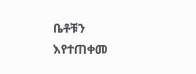ቤቶቹን እየተጠቀመ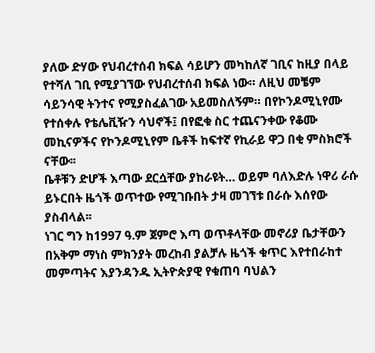ያለው ድሃው የህብረተሰብ ክፍል ሳይሆን መካከለኛ ገቢና ከዚያ በላይ የተሻለ ገቢ የሚያገኘው የህብረተሰብ ክፍል ነው። ለዚህ መቼም ሳይንሳዊ ትንተና የሚያስፈልገው አይመስለኝም። በየኮንዶሚኒየሙ የተሰቀሉ የቴሌቪዥን ሳህኖች፤ በየፎቁ ስር ተጨናንቀው የቆሙ መኪናዎችና የኮንዶሚኒየም ቤቶች ከፍተኛ የኪራይ ዋጋ በቂ ምስክሮች ናቸው፡፡
ቤቶቹን ድሆች እጣው ደርሷቸው ያከራዩት… ወይም ባለእድሉ ነዋሪ ራሱ ይኑርበት ዜጎች ወጥተው የሚገቡበት ታዛ መገኘቱ በራሱ እሰየው ያስብላል፡፡
ነገር ግን ከ1997 ዓ.ም ጀምሮ እጣ ወጥቶላቸው መኖሪያ ቤታቸውን በአቅም ማነስ ምክንያት መረከብ ያልቻሉ ዜጎች ቁጥር እየተበራከተ መምጣትና እያንዳንዱ ኢትዮጵያዊ የቁጠባ ባህልን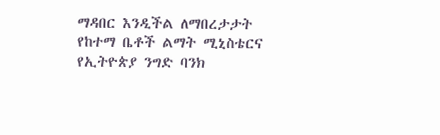ማዳበር እንዲችል ለማበረታታት የከተማ ቤቶች ልማት ሚኒስቴርና የኢትዮጵያ ንግድ ባንክ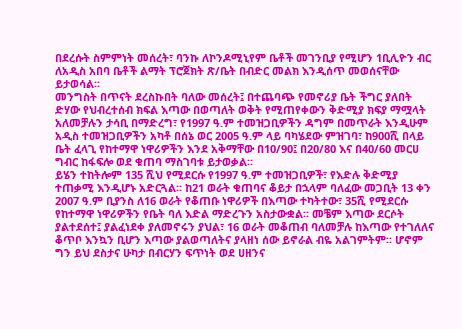በደረሱት ስምምነት መሰረት፣ ባንኩ ለኮንዶሚኒየም ቤቶች መገንቢያ የሚሆን 1ቢሊዮን ብር ለአዲስ አበባ ቤቶች ልማት ፕሮጀክት ጽ/ቤት በብድር መልክ እንዲሰጥ መወሰናቸው ይታወሳል፡፡
መንግስት በጥናት ደረስኩበት ባለው መሰረት፤ በተጨባጭ የመኖሪያ ቤት ችግር ያለበት ድሃው የህብረተሰብ ክፍል እጣው በወጣለት ወቅት የሚጠየቀውን ቅድሚያ ክፍያ ማሟላት አለመቻሉን ታሳቢ በማድረግ፣ የ1997 ዓ.ም ተመዝጋቢዎችን ዳግም በመጥራት እንዲሁም አዲስ ተመዝጋቢዎችን አካቶ በሰኔ ወር 2005 ዓ.ም ላይ ባካሄደው ምዝገባ፣ ከ900ሺ በላይ ቤት ፈላጊ የከተማዋ ነዋሪዎችን እንደ አቅማቸው በ10/90፤ በ20/80 እና በ40/60 መርሀ ግብር ከፋፍሎ ወደ ቁጠባ ማስገባቱ ይታወቃል፡፡
ይሄን ተከትሎም 135 ሺህ የሚደርሱ የ1997 ዓ.ም ተመዝጋቢዎች፣ የእድሉ ቅድሚያ ተጠቃሚ እንዲሆኑ አድርጓል፡፡ ከ21 ወራት ቁጠባና ቆይታ በኋላም ባለፈው መጋቢት 13 ቀን 2007 ዓ.ም ቢያንስ ለ16 ወራት የቆጠቡ ነዋሪዎች በእጣው ተካትተው፣ 35ሺ የሚደርሱ የከተማዋ ነዋሪዎችን የቤት ባለ እድል ማድረጉን አስታውቋል፡፡ መቼም እጣው ደርሶት ያልተደሰተ፤ ያልፈነደቀ ያለመኖሩን ያህል፣ 16 ወራት መቆጠብ ባለመቻሉ ከእጣው የተገለለና ቆጥቦ እንኳን ቢሆን እጣው ያልወጣለትና ያላዘነ ሰው ይኖራል ብዬ አልገምትም፡፡ ሆኖም ግን ይህ ደስታና ሁካታ በብርሃን ፍጥነት ወደ ሀዘንና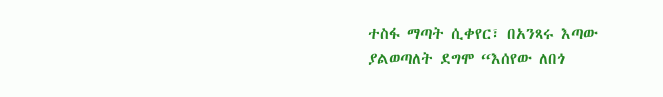ተስፋ ማጣት ሲቀየር፣ በአንጻሩ እጣው ያልወጣለት ደግሞ “እሰየው ለበጎ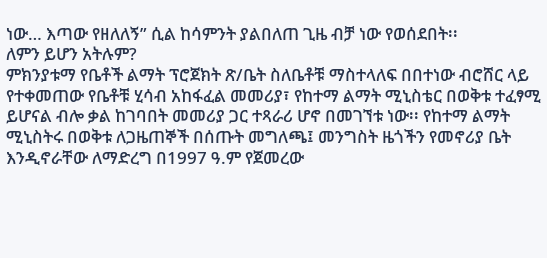ነው… እጣው የዘለለኝ” ሲል ከሳምንት ያልበለጠ ጊዜ ብቻ ነው የወሰደበት፡፡
ለምን ይሆን አትሉም?
ምክንያቱማ የቤቶች ልማት ፕሮጀክት ጽ/ቤት ስለቤቶቹ ማስተላለፍ በበተነው ብሮሸር ላይ የተቀመጠው የቤቶቹ ሂሳብ አከፋፈል መመሪያ፣ የከተማ ልማት ሚኒስቴር በወቅቱ ተፈፃሚ ይሆናል ብሎ ቃል ከገባበት መመሪያ ጋር ተጻራሪ ሆኖ በመገኘቱ ነው፡፡ የከተማ ልማት ሚኒስትሩ በወቅቱ ለጋዜጠኞች በሰጡት መግለጫ፤ መንግስት ዜጎችን የመኖሪያ ቤት እንዲኖራቸው ለማድረግ በ1997 ዓ.ም የጀመረው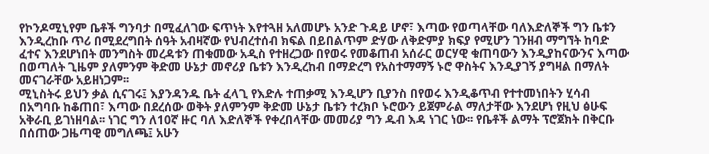የኮንዶሚኒየም ቤቶች ግንባታ በሚፈለገው ፍጥነት እየተጓዘ አለመሆኑ አንድ ጉዳይ ሆኖ፣ እጣው የወጣላቸው ባለእድለኞች ግን ቤቱን እንዲረከቡ ጥሪ በሚደረግበት ሰዓት አብዛኛው የህብረተሰብ ክፍል በይበልጥም ድሃው ለቅድምያ ክፍያ የሚሆን ገንዘብ ማግኘት ከባድ ፈተና እንደሆነበት መንግስት መረዳቱን ጠቁመው አዲስ የተዘረጋው በየወሩ የመቆጠብ አሰራር ወርሃዊ ቁጠባውን እንዲያከናውንና እጣው በወጣለት ጊዜም ያለምንም ቅድመ ሁኔታ መኖሪያ ቤቱን እንዲረከብ በማድረግ የአስተማማኝ ኑሮ ዋስትና እንዲያገኝ ያግዛል በማለት መናገራቸው አይዘነጋም፡፡
ሚኒስትሩ ይህን ቃል ሲናገሩ፤ እያንዳንዱ ቤት ፈላጊ የእድሉ ተጠቃሚ እንዲሆን ቢያንስ በየወሩ እንዲቆጥብ የተተመነበትን ሂሳብ በአግባቡ ከቆጠበ፣ እጣው በደረሰው ወቅት ያለምንም ቅድመ ሁኔታ ቤቱን ተረክቦ ኑሮውን ይጀምራል ማለታቸው እንደሆነ የዚህ ፅሁፍ አቅራቢ ይገነዘባል፡፡ ነገር ግን ለ10ኛ ዙር ባለ እድለኞች የቀረበላቸው መመሪያ ግን ዱብ እዳ ነገር ነው፡፡ የቤቶች ልማት ፕሮጀክት በቅርቡ በሰጠው ጋዜጣዊ መግለጫ፤ አሁን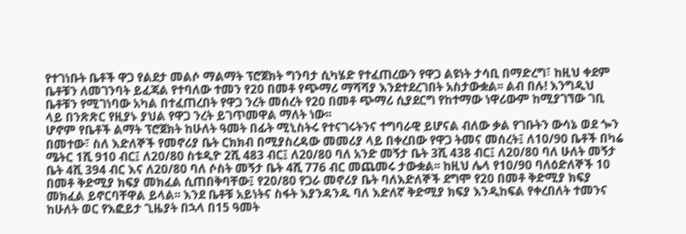የተገነቡት ቤቶች ዋጋ የልደታ መልሶ ማልማት ፕሮጀክት ግንባታ ሲካሄድ የተፈጠረውን የዋጋ ልዩነት ታሳቢ በማድረግ፣ ከዚህ ቀደም ቤቶቹን ለመገንባት ይፈጃል የተባለው ተመን የ20 በመቶ የጭማሪ ማሻሻያ እንደተደረገበት አስታውቋል፡፡ ልብ በሉ! እንግዲህ ቤቶቹን የሚገነባው አካል በተፈጠረበት የዋጋ ንረት መሰረት የ20 በመቶ ጭማሪ ሲያደርግ የከተማው ነዋሪውም ከሚያገኘው ገቢ ላይ በንጽጽር የዚያኑ ያህል የዋጋ ንረት ይገጥመዋል ማለት ነው፡፡
ሆኖም የቤቶች ልማት ፕሮጀክት ከሁለት ዓመት በፊት ሚኒስትሩ የተናገሩትንና ተግባራዊ ይሆናል ብለው ቃል የገቡትን ውሳኔ ወደ ጐን በመተው፣ ስለ እድለኞች የመኖሪያ ቤት ርክክብ በሚያስረዳው መመሪያ ላይ በቀረበው የዋጋ ትመና መሰረት፤ ለ10/90 ቤቶች በካሬ ሜትር 1ሺ 910 ብር፤ ለ20/80 ስቱዲዮ 2ሺ 483 ብር፤ ለ20/80 ባለ አንድ መኝታ ቤት 3ሺ 438 ብር፤ ለ20/80 ባለ ሁለት መኝታ ቤት 4ሺ 394 ብር እና ለ20/80 ባለ ሶስት መኝታ ቤት 4ሺ 776 ብር መጨመሩ ታውቋል፡፡ ከዚህ ሌላ የ10/90 ባለዕድለኞች 10 በመቶ ቅድሚያ ክፍያ መክፈል ሲጠበቅባቸው፤ የ20/80 የጋራ መኖሪያ ቤት ባለእድለኞች ደግሞ የ20 በመቶ ቅድሚያ ክፍያ መክፈል ይኖርባቸዋል ይላል፡፡ እንደ ቤቶቹ አይነትና ስፋት እያንዳንዱ ባለ እድለኛ ቅድሚያ ክፍያ እንዲከፍል የቀረበለት ተመንና ከሁለት ወር የእፎይታ ጊዜያት በኋላ በ15 ዓመት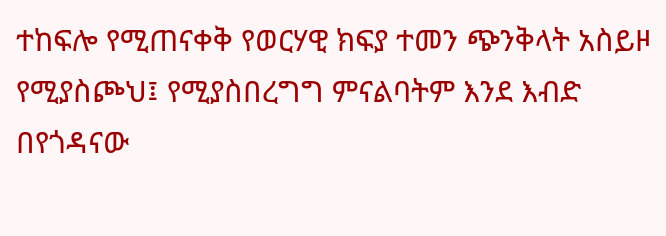ተከፍሎ የሚጠናቀቅ የወርሃዊ ክፍያ ተመን ጭንቅላት አስይዞ የሚያስጮህ፤ የሚያስበረግግ ምናልባትም እንደ እብድ በየጎዳናው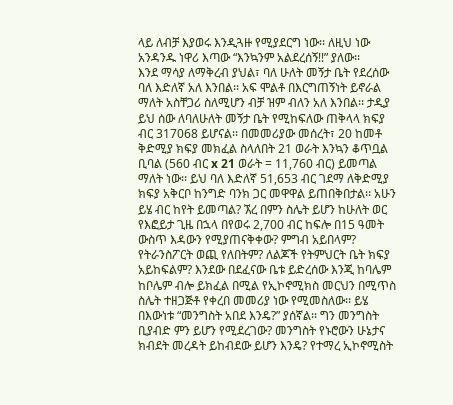ላይ ለብቻ እያወሩ እንዲጓዙ የሚያደርግ ነው፡፡ ለዚህ ነው አንዳንዱ ነዋሪ እጣው “እንኳንም አልደረሰኝ!!” ያለው፡፡
እንደ ማሳያ ለማቅረብ ያህል፣ ባለ ሁለት መኝታ ቤት የደረሰው ባለ እድለኛ አለ እንበል፡፡ አፍ ሞልቶ በእርግጠኝነት ይኖራል ማለት አስቸጋሪ ስለሚሆን ብቻ ዝም ብለን አለ እንበል፡፡ ታዲያ ይህ ሰው ለባለሁለት መኝታ ቤት የሚከፍለው ጠቅላላ ክፍያ ብር 317068 ይሆናል፡፡ በመመሪያው መሰረት፣ 20 ከመቶ ቅድሚያ ክፍያ መክፈል ስላለበት 21 ወራት እንኳን ቆጥቧል ቢባል (560 ብር x 21 ወራት = 11,760 ብር) ይመጣል ማለት ነው፡፡ ይህ ባለ እድለኛ 51,653 ብር ገደማ ለቅድሚያ ክፍያ አቅርቦ ከንግድ ባንክ ጋር መዋዋል ይጠበቅበታል፡፡ አሁን ይሄ ብር ከየት ይመጣል? ኧረ በምን ስሌት ይሆን ከሁለት ወር የእፎይታ ጊዜ በኋላ በየወሩ 2,700 ብር ከፍሎ በ15 ዓመት ውስጥ እዳውን የሚያጠናቅቀው? ምግብ አይበላም? የትራንስፖርት ወጪ የለበትም? ለልጆች የትምህርት ቤት ክፍያ አይከፍልም? እንደው በደፈናው ቤቱ ይድረሰው እንጂ ከባሌም ከቦሌም ብሎ ይክፈል በሚል የኢኮኖሚክስ መርህን በሚጥስ ስሌት ተዘጋጅቶ የቀረበ መመሪያ ነው የሚመስለው፡፡ ይሄ በእውነቱ “መንግስት አበደ እንዴ?” ያሰኛል፡፡ ግን መንግስት ቢያብድ ምን ይሆን የሚደረገው? መንግስት የኑሮውን ሁኔታና ክብደት መረዳት ይከብደው ይሆን እንዴ? የተማረ ኢኮኖሚስት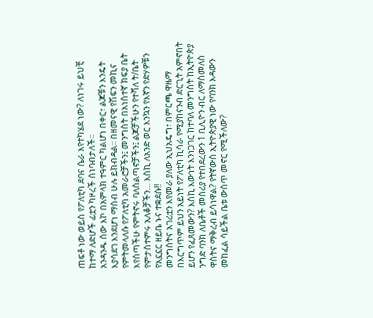ጠፍቶ ነው ወይስ የፖለቲካ ደባና ሴራ እየተካሄደ ነው? ለነገሩ ይህቺ ከተማ ለድሆች ፊቷን ካዞረች ሰነባብታለች፡፡
አንዳንዱ ሰው እኮ በአምላክ ተዓምር ካልሆነ በቀር፣ ልጆቹን እንዴት እያሳደገ እንደሆነ ማሰብ ሁሉ ይከብዳል፡፡ በዘመናዊ የሽፍን መኪና የምትመላለሱ የፖለቲካ አመራሮቻችን፤ መንግስት በአነስተኛ ክፍያ ቤት እየሰጣችሁ የምትኖሩ ባለስልጣኖቻችን፤ ልጆቻችሁን የተሻለ ት/ቤት የምታስተምሩ አለቆቻችን… እስኪ ለአንድ ወር እንኳን የእኛን የድሃዎቹን የአኗኗር ዘይቤ ኑና ተቋደሱ!!
መንግስትና አገሪቷን እየመራ ያለው ኢህአዴግ፣ በምርጫ ዋዜማ በእርግጥም ይህን አይነት የፖለቲካ ኪሳራ የሚያከናንብ ድርጊት አምኖበት ይሆን የፈጸመውን? እስኪ እውነት እንነጋገር ከተባለ መንግስት ከኢትዮጵያ ንግድ ባንክ ለቤቶች መስሪያ የተበደረውን 1 ቢሊዮን ብር ለማስመለስ ዋስትና ማቅረብ ይሳነዋል? የትኛውስ ኢትዮጵያዊ ነው የባንክ እዳውን መከፈል ሳይችል ቤቱ ውስጥ መኖር የሚችለው?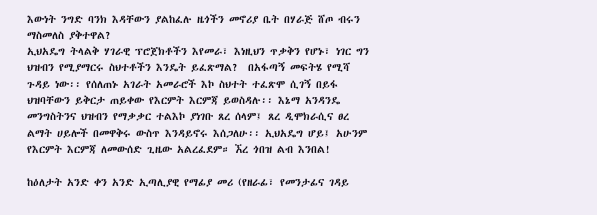እውነት ንግድ ባንክ እዳቸውን ያልከፈሉ ዜጎችን መኖሪያ ቤት በሃራጅ ሸጦ ብሩን ማስመለስ ያቅተዋል?
ኢህአዴግ ትላልቅ ሃገራዊ ፕሮጀክቶችን እየመራ፣ እነዚህን ጥቃቅን የሆኑ፣ ነገር ግን ህዝብን የሚያማርሩ ስህተቶችን እንዴት ይፈጽማል?  በአፋጣኝ መፍትሄ የሚሻ ጉዳይ ነው፡፡ የሰለጠኑ አገራት አመራሮች እኮ ስህተት ተፈጽሞ ሲገኝ በይፋ ህዝባቸውን ይቅርታ ጠይቀው የእርምት እርምጃ ይወስዳሉ፡፡ እኔማ አንዳንዴ መንግስትንና ህዝብን የማቃቃር ተልእኮ ያነገቡ ጸረ ሰላም፤ ጸረ ዲሞክራሲና ፀረ ልማት ሀይሎች በመዋቅሩ ውስጥ እንዳይኖሩ እሰጋለሁ፡፡ ኢህአዴግ ሆይ፤ አሁንም የእርምት እርምጃ ለመውሰድ ጊዜው አልረፈደም። ኧረ ጎበዝ ልብ እንበል!

ከዕለታት አንድ ቀን አንድ ኢጣሊያዊ የማፊያ መሪ (የዘራፊ፣ የመንታፊና ገዳይ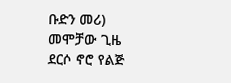ቡድን መሪ) መሞቻው ጊዜ ደርሶ ኖሮ የልጅ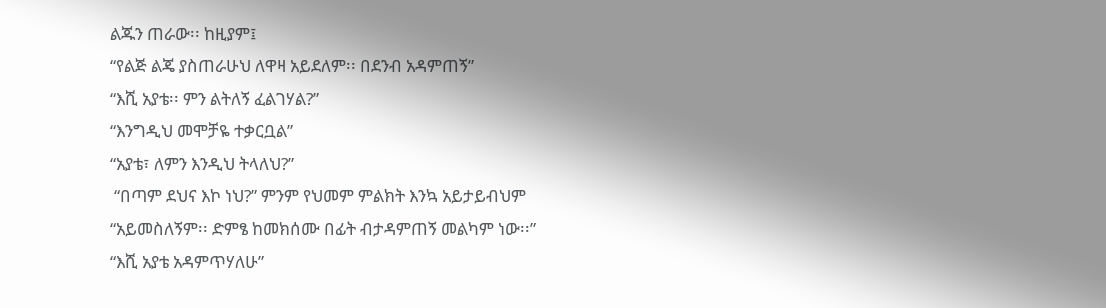ልጁን ጠራው፡፡ ከዚያም፤
“የልጅ ልጄ ያስጠራሁህ ለዋዛ አይደለም፡፡ በደንብ አዳምጠኝ”
“እሺ አያቴ፡፡ ምን ልትለኝ ፈልገሃል?”
“እንግዲህ መሞቻዬ ተቃርቧል”
“አያቴ፣ ለምን እንዲህ ትላለህ?”
 “በጣም ደህና እኮ ነህ?” ምንም የህመም ምልክት እንኳ አይታይብህም
“አይመስለኝም፡፡ ድምፄ ከመክሰሙ በፊት ብታዳምጠኝ መልካም ነው፡፡”
“እሺ አያቴ አዳምጥሃለሁ”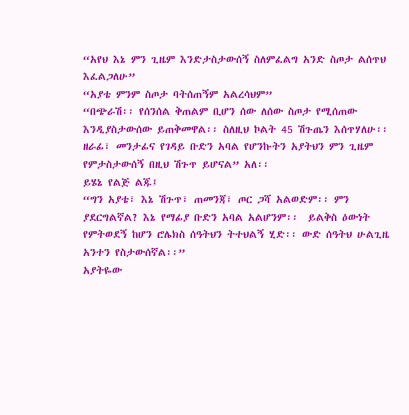“አየህ እኔ ምን ጊዜም እንድታስታውሰኝ ስለምፈልግ አንድ ስጦታ ልሰጥህ እፈልጋለሁ”
“አያቴ ምንም ስጦታ ባትሰጠኝም አልረሳህም”
“በጭራሽ፡፡ የሰንሰል ቅጠልም ቢሆን ሰው ለሰው ስጦታ የሚሰጠው እንዲያስታውሰው ይጠቅመዋል፡፡ ስለዚህ ኮልት 45 ሽጉጤን እሰጥሃለሁ፡፡ ዘራፊ፣ መንታፊና የገዳይ ቡድን አባል የሆንኩትን አያትህን ምን ጊዜም የምታስታውሰኝ በዚህ ሽጉጥ ይሆናል” አለ፡፡
ይሄኔ የልጅ ልጁ፤
“ግን አያቴ፣ እኔ ሽጉጥ፣ ጠመንጃ፣ ጦር ጋሻ አልወድም፡፡ ምን ያደርግልኛል? እኔ የማፊያ ቡድን አባል አልሆንም፡፡  ይልቅስ ዕውነት የምትወደኝ ከሆን ሮሌክስ ሰዓትህን ትተህልኝ ሂድ፡፡ ውድ ሰዓትህ ሁልጊዜ አንተን የስታውሰኛል፡፡”
አያትዬው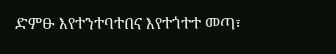ድምፁ እየተንተባተበና እየተጎተተ መጣ፣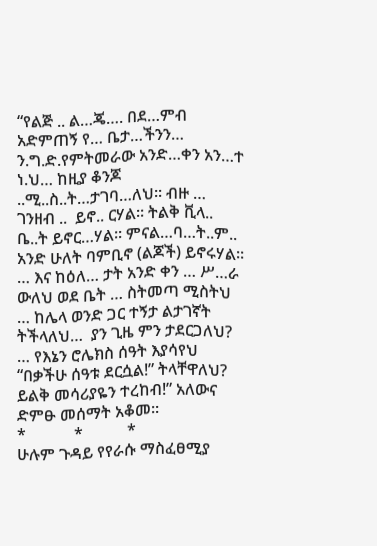“የልጅ .. ል…ጄ…. በደ…ምብ አድምጠኝ የ… ቤታ…ችንን… ን.ግ.ድ.የምትመራው አንድ…ቀን አን…ተ  ነ.ህ… ከዚያ ቆንጆ ..ሚ..ስ..ት…ታገባ…ለህ፡፡ ብዙ … ገንዘብ ..  ይኖ.. ርሃል፡፡ ትልቅ ቪላ.. ቤ..ት ይኖር…ሃል፡፡ ምናል…ባ…ት..ም.. አንድ ሁለት ባምቢኖ (ልጆች) ይኖሩሃል፡፡
… እና ከዕለ… ታት አንድ ቀን … ሥ…ራ ውለህ ወደ ቤት … ስትመጣ ሚስትህ … ከሌላ ወንድ ጋር ተኝታ ልታገኛት ትችላለህ…  ያን ጊዜ ምን ታደርጋለህ? … የእኔን ሮሌክስ ሰዓት እያሳየህ “በቃችሁ ሰዓቱ ደርሷል!” ትላቸዋለህ?
ይልቅ መሳሪያዬን ተረከብ!” አለውና ድምፁ መሰማት አቆመ፡፡
*            *           *
ሁሉም ጉዳይ የየራሱ ማስፈፀሚያ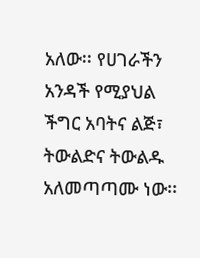አለው፡፡ የሀገራችን አንዳች የሚያህል ችግር አባትና ልጅ፣ ትውልድና ትውልዱ አለመጣጣሙ ነው፡፡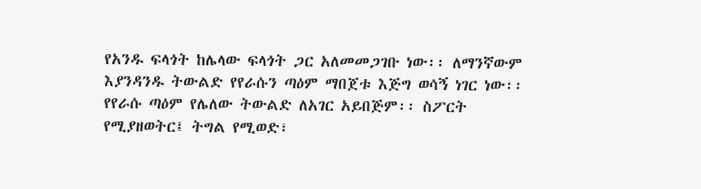የአንዱ ፍላጎት ከሌላው ፍላጎት ጋር አለመመጋገቡ ነው፡፡ ለማንኛውም እያንዳንዱ ትውልድ የየራሱን ጣዕም ማበጀቱ እጅግ ወሳኝ ነገር ነው፡፡ የየራሱ ጣዕም የሌለው ትውልድ ለአገር አይበጅም፡፡ ስፖርት የሚያዘወትር፤ ትግል የሚወድ፣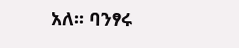አለ፡፡ ባንፃሩ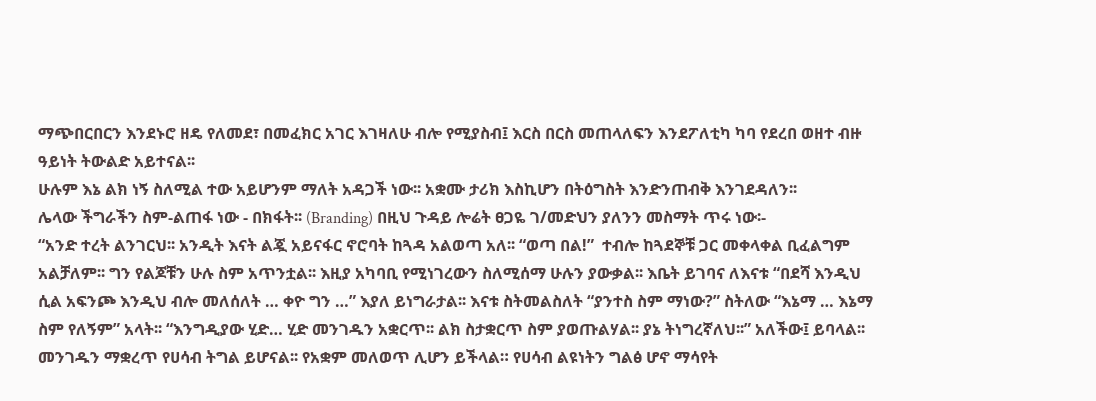ማጭበርበርን እንደኑሮ ዘዴ የለመደ፣ በመፈክር አገር እገዛለሁ ብሎ የሚያስብ፤ እርስ በርስ መጠላለፍን እንደፖለቲካ ካባ የደረበ ወዘተ ብዙ ዓይነት ትውልድ አይተናል፡፡
ሁሉም እኔ ልክ ነኝ ስለሚል ተው አይሆንም ማለት አዳጋች ነው፡፡ አቋሙ ታሪክ እስኪሆን በትዕግስት እንድንጠብቅ እንገደዳለን፡፡
ሌላው ችግራችን ስም-ልጠፋ ነው - በክፋት፡፡ (Branding) በዚህ ጉዳይ ሎሬት ፀጋዬ ገ/መድህን ያለንን መስማት ጥሩ ነው፡-
“አንድ ተረት ልንገርህ፡፡ አንዲት እናት ልጇ አይናፋር ኖሮባት ከጓዳ አልወጣ አለ፡፡ “ወጣ በል!”  ተብሎ ከጓደኞቹ ጋር መቀላቀል ቢፈልግም አልቻለም፡፡ ግን የልጆቹን ሁሉ ስም አጥንቷል፡፡ እዚያ አካባቢ የሚነገረውን ስለሚሰማ ሁሉን ያውቃል፡፡ እቤት ይገባና ለእናቱ “በደሻ እንዲህ ሲል አፍንጮ እንዲህ ብሎ መለሰለት … ቀዮ ግን …” እያለ ይነግራታል፡፡ እናቱ ስትመልስለት “ያንተስ ስም ማነው?” ስትለው “እኔማ … እኔማ ስም የለኝም” አላት፡፡ “እንግዲያው ሂድ… ሂድ መንገዱን አቋርጥ፡፡ ልክ ስታቋርጥ ስም ያወጡልሃል፡፡ ያኔ ትነግረኛለህ፡፡” አለችው፤ ይባላል፡፡
መንገዱን ማቋረጥ የሀሳብ ትግል ይሆናል፡፡ የአቋም መለወጥ ሊሆን ይችላል። የሀሳብ ልዩነትን ግልፅ ሆኖ ማሳየት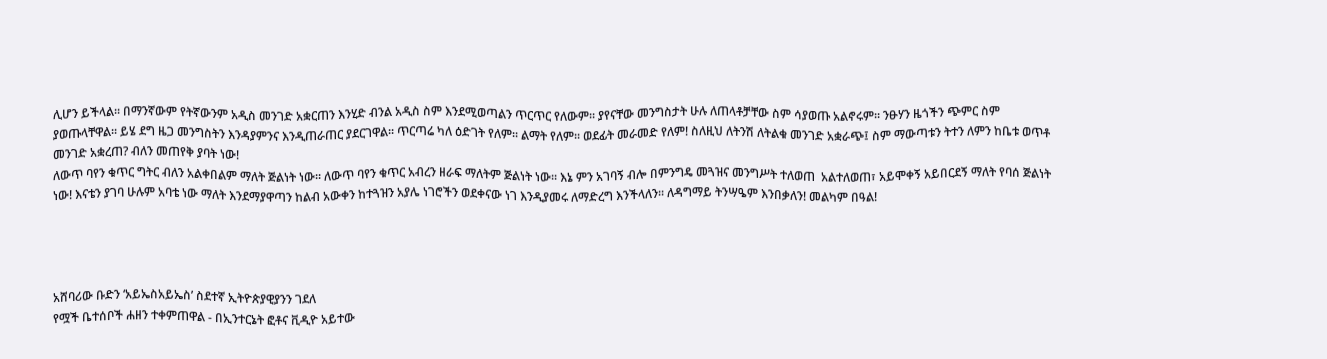ሊሆን ይችላል፡፡ በማንኛውም የትኛውንም አዲስ መንገድ አቋርጠን እንሂድ ብንል አዲስ ስም እንደሚወጣልን ጥርጥር የለውም፡፡ ያየናቸው መንግስታት ሁሉ ለጠላቶቻቸው ስም ሳያወጡ አልኖሩም፡፡ ንፁሃን ዜጎችን ጭምር ስም ያወጡላቸዋል፡፡ ይሄ ደግ ዜጋ መንግስትን እንዳያምንና እንዲጠራጠር ያደርገዋል፡፡ ጥርጣሬ ካለ ዕድገት የለም፡፡ ልማት የለም፡፡ ወደፊት መራመድ የለም! ስለዚህ ለትንሽ ለትልቁ መንገድ አቋራጭ፤ ስም ማውጣቱን ትተን ለምን ከቤቱ ወጥቶ መንገድ አቋረጠ? ብለን መጠየቅ ያባት ነው!
ለውጥ ባየን ቁጥር ግትር ብለን አልቀበልም ማለት ጅልነት ነው፡፡ ለውጥ ባየን ቁጥር አብረን ዘራፍ ማለትም ጅልነት ነው፡፡ እኔ ምን አገባኝ ብሎ በምንግዴ መጓዝና መንግሥት ተለወጠ  አልተለወጠ፣ አይሞቀኝ አይበርደኝ ማለት የባሰ ጅልነት ነው! እናቴን ያገባ ሁሉም አባቴ ነው ማለት እንደማያዋጣን ከልብ አውቀን ከተጓዝን አያሌ ነገሮችን ወደቀናው ነገ እንዲያመሩ ለማድረግ እንችላለን፡፡ ለዳግማይ ትንሣዔም እንበቃለን! መልካም በዓል!




አሸባሪው ቡድን ‘አይኤስአይኤስ’ ስደተኛ ኢትዮጵያዊያንን ገደለ
የሟች ቤተሰቦች ሐዘን ተቀምጠዋል - በኢንተርኔት ፎቶና ቪዲዮ አይተው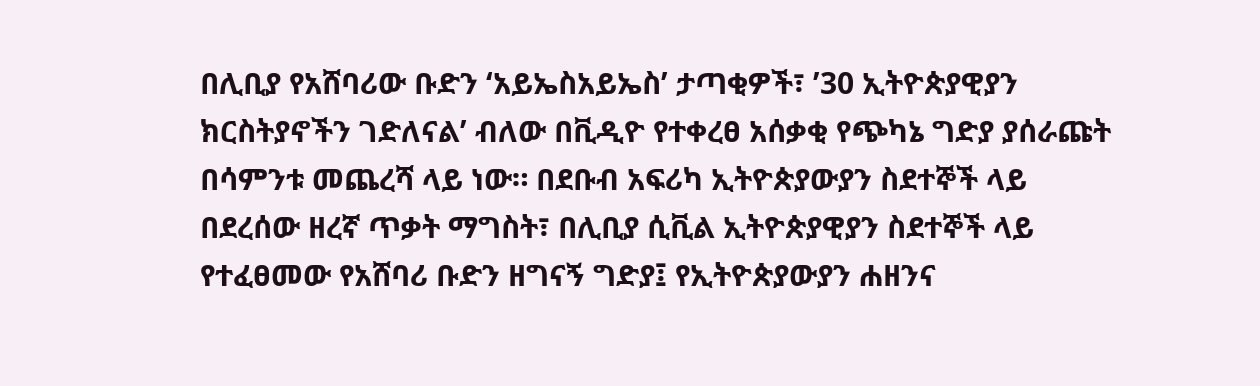በሊቢያ የአሸባሪው ቡድን ‘አይኤስአይኤስ’ ታጣቂዎች፣ ’30 ኢትዮጵያዊያን ክርስትያኖችን ገድለናል’ ብለው በቪዲዮ የተቀረፀ አሰቃቂ የጭካኔ ግድያ ያሰራጩት በሳምንቱ መጨረሻ ላይ ነው። በደቡብ አፍሪካ ኢትዮጵያውያን ስደተኞች ላይ በደረሰው ዘረኛ ጥቃት ማግስት፣ በሊቢያ ሲቪል ኢትዮጵያዊያን ስደተኞች ላይ የተፈፀመው የአሸባሪ ቡድን ዘግናኝ ግድያ፤ የኢትዮጵያውያን ሐዘንና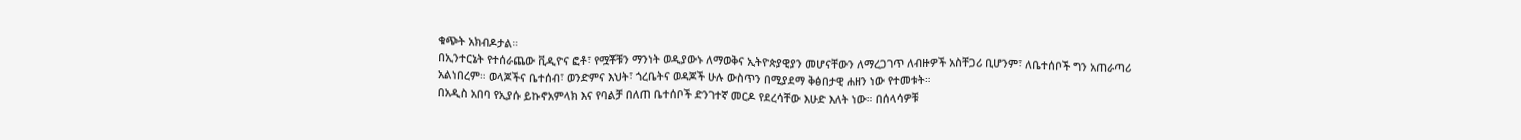ቁጭት አክብዶታል።
በኢንተርኔት የተሰራጨው ቪዲዮና ፎቶ፣ የሟቾቹን ማንነት ወዲያውኑ ለማወቅና ኢትዮጵያዊያን መሆናቸውን ለማረጋገጥ ለብዙዎች አስቸጋሪ ቢሆንም፣ ለቤተሰቦች ግን አጠራጣሪ አልነበረም። ወላጆችና ቤተሰብ፣ ወንድምና እህት፣ ጎረቤትና ወዳጆች ሁሉ ውስጥን በሚያደማ ቅፅበታዊ ሐዘን ነው የተመቱት።
በአዲስ አበባ የኢያሱ ይኩኖአምላክ እና የባልቻ በለጠ ቤተሰቦች ድንገተኛ መርዶ የደረሳቸው እሁድ እለት ነው። በሰላሳዎቹ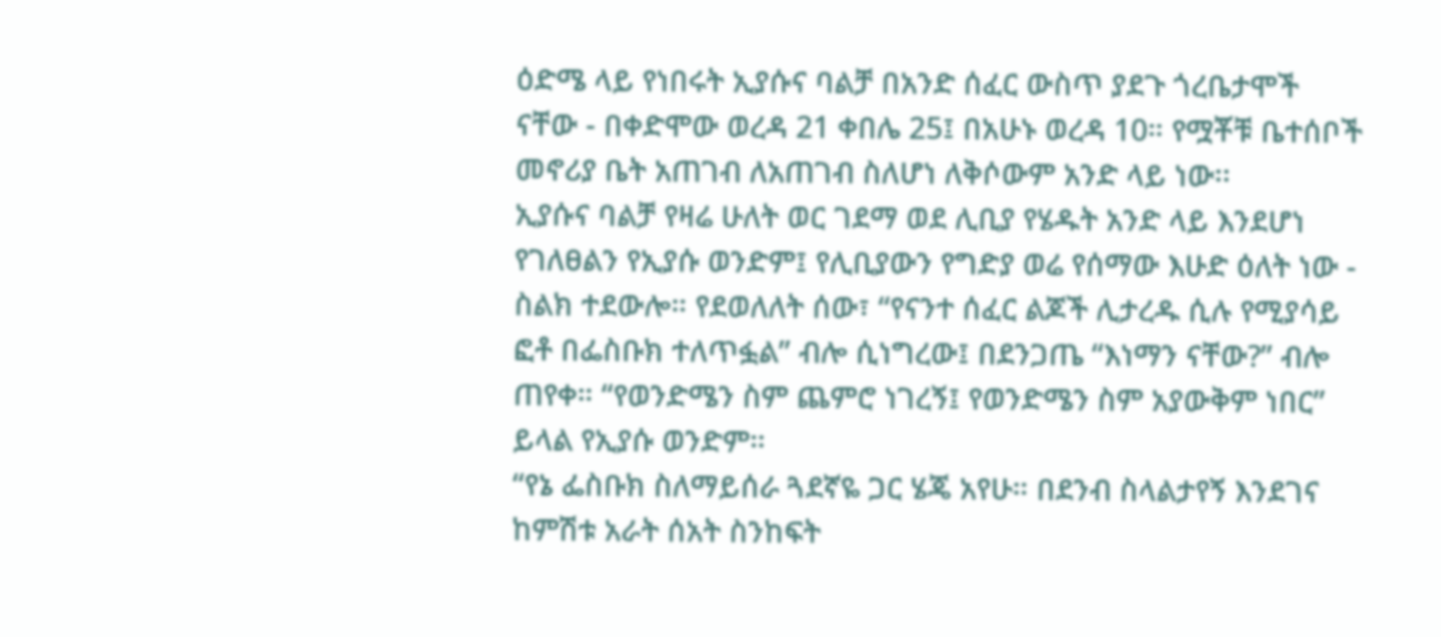ዕድሜ ላይ የነበሩት ኢያሱና ባልቻ በአንድ ሰፈር ውስጥ ያደጉ ጎረቤታሞች ናቸው - በቀድሞው ወረዳ 21 ቀበሌ 25፤ በአሁኑ ወረዳ 10። የሟቾቹ ቤተሰቦች መኖሪያ ቤት አጠገብ ለአጠገብ ስለሆነ ለቅሶውም አንድ ላይ ነው፡፡
ኢያሱና ባልቻ የዛሬ ሁለት ወር ገደማ ወደ ሊቢያ የሄዱት አንድ ላይ እንደሆነ የገለፀልን የኢያሱ ወንድም፤ የሊቢያውን የግድያ ወሬ የሰማው እሁድ ዕለት ነው - ስልክ ተደውሎ። የደወለለት ሰው፣ “የናንተ ሰፈር ልጆች ሊታረዱ ሲሉ የሚያሳይ ፎቶ በፌስቡክ ተለጥፏል” ብሎ ሲነግረው፤ በደንጋጤ “እነማን ናቸው?” ብሎ ጠየቀ። “የወንድሜን ስም ጨምሮ ነገረኝ፤ የወንድሜን ስም አያውቅም ነበር” ይላል የኢያሱ ወንድም።
“የኔ ፌስቡክ ስለማይሰራ ጓደኛዬ ጋር ሄጄ አየሁ። በደንብ ስላልታየኝ እንደገና ከምሽቱ አራት ሰአት ስንከፍት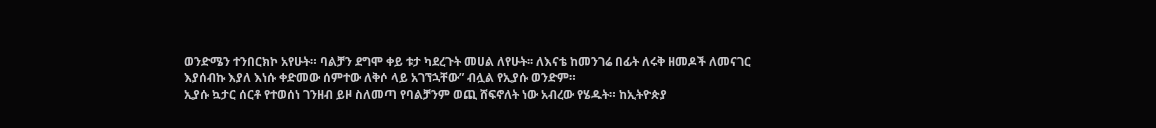ወንድሜን ተንበርክኮ አየሁት። ባልቻን ደግሞ ቀይ ቱታ ካደረጉት መሀል ለየሁት፡፡ ለእናቴ ከመንገሬ በፊት ለሩቅ ዘመዶች ለመናገር እያሰብኩ እያለ እነሱ ቀድመው ሰምተው ለቅሶ ላይ አገኘኋቸው” ብሏል የኢያሱ ወንድም።
ኢያሱ ኳታር ሰርቶ የተወሰነ ገንዘብ ይዞ ስለመጣ የባልቻንም ወጪ ሸፍኖለት ነው አብረው የሄዱት። ከኢትዮጵያ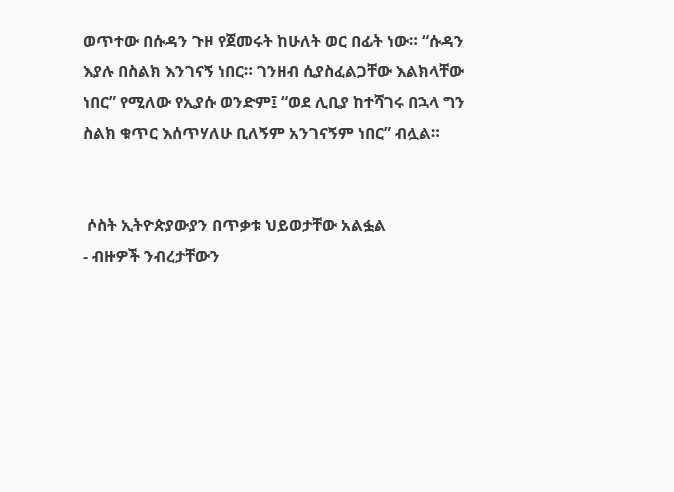ወጥተው በሱዳን ጉዞ የጀመሩት ከሁለት ወር በፊት ነው። “ሱዳን እያሉ በስልክ እንገናኝ ነበር። ገንዘብ ሲያስፈልጋቸው እልክላቸው ነበር” የሚለው የኢያሱ ወንድም፤ “ወደ ሊቢያ ከተሻገሩ በኋላ ግን ስልክ ቁጥር እሰጥሃለሁ ቢለኝም አንገናኝም ነበር” ብሏል።


 ሶስት ኢትዮጵያውያን በጥቃቱ ህይወታቸው አልፏል
- ብዙዎች ንብረታቸውን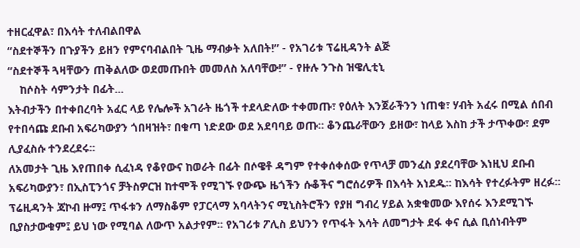ተዘርፈዋል፣ በእሳት ተለብልበዋል
“ስደተኞችን በጉያችን ይዘን የምናባብልበት ጊዜ ማብቃት አለበት!” - የአገሪቱ ፕሬዚዳንት ልጅ
“ስደተኞች ጓዛቸውን ጠቅልለው ወደመጡበት መመለስ አለባቸው!” - የዙሉ ንጉስ ዝዌሊቲኒ
    ከሶስት ሳምንታት በፊት...
እትብታችን በተቀበረባት አፈር ላይ የሌሎች አገራት ዜጎች ተደላድለው ተቀመጡ፣ የዕለት እንጀራችንን ነጠቁ፣ ሃብት አፈሩ በሚል ሰበብ የተበሳጩ ደቡብ አፍሪካውያን ጎበዛዝት፣ በቁጣ ነድደው ወደ አደባባይ ወጡ። ቆንጨራቸውን ይዘው፣ ከላይ እስከ ታች ታጥቀው፣ ደም ሊያፈስሱ ተንደረደሩ፡፡
ለአመታት ጊዜ እየጠበቀ ሲፈነዳ የቆየውና ከወራት በፊት በሶዌቶ ዳግም የተቀሰቀሰው የጥላቻ መንፈስ ያደረባቸው እነዚህ ደቡብ አፍሪካውያን፣ በኢስፒንጎና ቻትስዎርዝ ከተሞች የሚገኙ የውጭ ዜጎችን ሱቆችና ግሮሰሪዎች በእሳት አነደዱ፡፡ ከእሳት የተረፉትም ዘረፉ፡፡
ፕሬዚዳንት ጃኮብ ዙማ፤ ጥፋቱን ለማስቆም የፓርላማ አባላትንና ሚኒስትሮችን የያዘ ግብረ ሃይል አቋቁመው እየሰሩ እንደሚገኙ ቢያስታውቁም፤ ይህ ነው የሚባል ለውጥ አልታየም፡፡ የአገሪቱ ፖሊስ ይህንን የጥፋት እሳት ለመግታት ደፋ ቀና ሲል ቢሰነብትም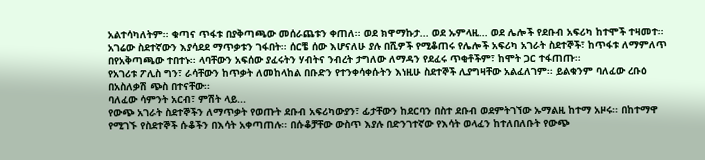አልተሳካለትም፡፡ ቁጣና ጥፋቱ በያቅጣጫው መሰራጨቱን ቀጠለ፡፡ ወደ ክዋማኩታ... ወደ ኡምላዚ... ወደ ሌሎች የደቡብ አፍሪካ ከተሞች ተዛመተ፡፡ አገሬው ስደተኛውን እያሳደደ ማጥቃቱን ገፋበት፡፡ ሰርቼ ሰው እሆናለሁ ያሉ በሺዎች የሚቆጠሩ የሌሎች አፍሪካ አገራት ስደተኞች፣ ከጥፋቱ ለማምለጥ በየአቅጣጫው ተበተኑ፡፡ ላባቸውን አፍሰው ያፈሩትን ሃብትና ንብረት ታግለው ለማዳን የደፈሩ ጥቂቶችም፣ ከሞት ጋር ተፋጠጡ፡፡
የአገሪቱ ፖሊስ ግን፣ ራሳቸውን ከጥቃት ለመከላከል በቡድን የተንቀሳቀሱትን እነዚሁ ስደተኞች ሊያግዛቸው አልፈለገም፡፡ ይልቁንም ባለፈው ረቡዕ በአስለቃሽ ጭስ በተናቸው፡፡
ባለፈው ሳምንት አርብ፣ ምሽት ላይ...
የውጭ አገራት ስደተኞችን ለማጥቃት የወጡት ደቡብ አፍሪካውያን፣ ፊታቸውን ከደርባን በስተ ደቡብ ወደምትገኘው ኡማልዚ ከተማ አዞሩ፡፡ በከተማዋ የሚገኙ የስደተኞች ሱቆችን በእሳት አቀጣጠሉ፡፡ በሱቆቻቸው ውስጥ እያሉ በድንገተኛው የእሳት ወላፈን ከተለበለቡት የውጭ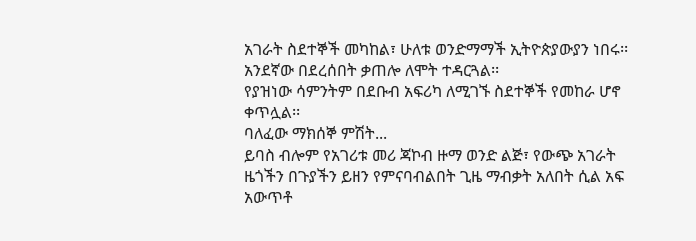አገራት ስደተኞች መካከል፣ ሁለቱ ወንድማማች ኢትዮጵያውያን ነበሩ፡፡ አንደኛው በደረሰበት ቃጠሎ ለሞት ተዳርጓል፡፡
የያዝነው ሳምንትም በደቡብ አፍሪካ ለሚገኙ ስደተኞች የመከራ ሆኖ ቀጥሏል፡፡
ባለፈው ማክሰኞ ምሽት...
ይባስ ብሎም የአገሪቱ መሪ ጃኮብ ዙማ ወንድ ልጅ፣ የውጭ አገራት ዜጎችን በጉያችን ይዘን የምናባብልበት ጊዜ ማብቃት አለበት ሲል አፍ አውጥቶ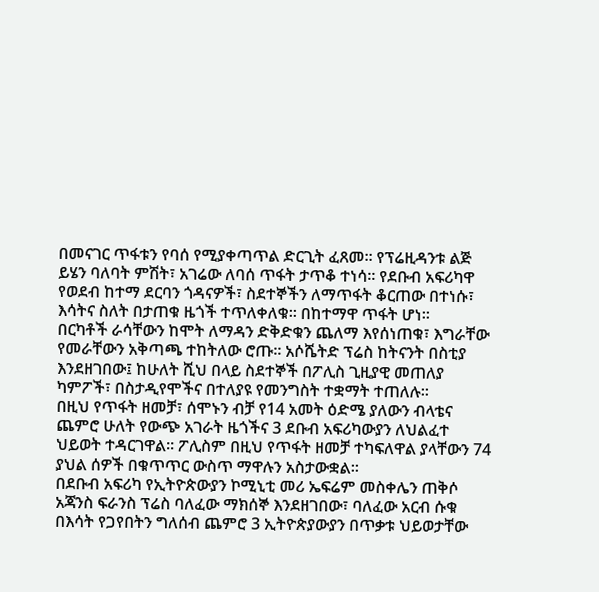በመናገር ጥፋቱን የባሰ የሚያቀጣጥል ድርጊት ፈጸመ፡፡ የፕሬዚዳንቱ ልጅ ይሄን ባለባት ምሽት፣ አገሬው ለባሰ ጥፋት ታጥቆ ተነሳ፡፡ የደቡብ አፍሪካዋ የወደብ ከተማ ደርባን ጎዳናዎች፣ ስደተኞችን ለማጥፋት ቆርጠው በተነሱ፣ እሳትና ስለት በታጠቁ ዜጎች ተጥለቀለቁ፡፡ በከተማዋ ጥፋት ሆነ፡፡
በርካቶች ራሳቸውን ከሞት ለማዳን ድቅድቁን ጨለማ እየሰነጠቁ፣ እግራቸው የመራቸውን አቅጣጫ ተከትለው ሮጡ፡፡ አሶሼትድ ፕሬስ ከትናንት በስቲያ እንደዘገበው፤ ከሁለት ሺህ በላይ ስደተኞች በፖሊስ ጊዚያዊ መጠለያ ካምፖች፣ በስታዲየሞችና በተለያዩ የመንግስት ተቋማት ተጠለሉ፡፡
በዚህ የጥፋት ዘመቻ፣ ሰሞኑን ብቻ የ14 አመት ዕድሜ ያለውን ብላቴና ጨምሮ ሁለት የውጭ አገራት ዜጎችና 3 ደቡብ አፍሪካውያን ለህልፈተ ህይወት ተዳርገዋል፡፡ ፖሊስም በዚህ የጥፋት ዘመቻ ተካፍለዋል ያላቸውን 74 ያህል ሰዎች በቁጥጥር ውስጥ ማዋሉን አስታውቋል፡፡
በደቡብ አፍሪካ የኢትዮጵውያን ኮሚኒቲ መሪ ኤፍሬም መስቀሌን ጠቅሶ አጃንስ ፍራንስ ፕሬስ ባለፈው ማክሰኞ እንደዘገበው፣ ባለፈው አርብ ሱቁ በእሳት የጋየበትን ግለሰብ ጨምሮ 3 ኢትዮጵያውያን በጥቃቱ ህይወታቸው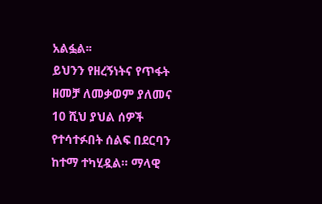አልፏል፡፡
ይህንን የዘረኝነትና የጥፋት ዘመቻ ለመቃወም ያለመና 10 ሺህ ያህል ሰዎች የተሳተፉበት ሰልፍ በደርባን ከተማ ተካሂዷል። ማላዊ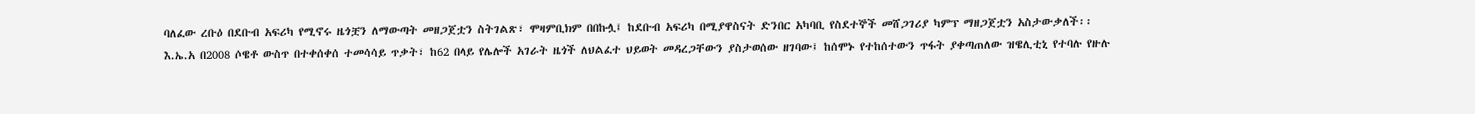ባለፈው ረቡዕ በደቡብ አፍሪካ የሚኖሩ ዜጎቿን ለማውጣት መዘጋጀቷን ስትገልጽ፣ ሞዛምቢክም በበኩሏ፤ ከደቡብ አፍሪካ በሚያዋስናት ድንበር አካባቢ የስደተኞች መሸጋገሪያ ካምፕ ማዘጋጀቷን አስታውቃለች፡፡
እ.ኤ.አ በ2008 ሶዌቶ ውስጥ በተቀሰቀሰ ተመሳሳይ ጥቃት፣ ከ62 በላይ የሌሎች አገራት ዜጎች ለህልፈተ ህይወት መዳረጋቸውን ያስታወሰው ዘገባው፤ ከሰሞኑ የተከሰተውን ጥፋት ያቀጣጠለው ዝዌሊቲኒ የተባሉ የዙሉ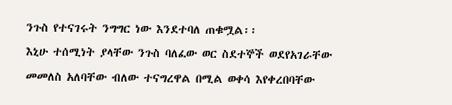ንጉስ የተናገሩት ንግግር ነው እንደተባለ ጠቁሟል፡፡
እኒሁ ተሰሚነት ያላቸው ንጉስ ባለፈው ወር ስደተኞች ወደየአገራቸው መመለስ አለባቸው ብለው ተናግረዋል በሚል ወቀሳ እየቀረበባቸው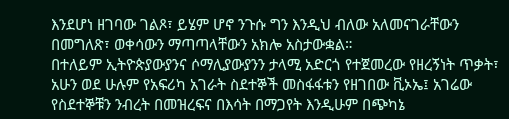እንደሆነ ዘገባው ገልጾ፣ ይሄም ሆኖ ንጉሱ ግን እንዲህ ብለው አለመናገራቸውን በመግለጽ፣ ወቀሳውን ማጣጣላቸውን አክሎ አስታውቋል።
በተለይም ኢትዮጵያውያንና ሶማሊያውያንን ታላሚ አድርጎ የተጀመረው የዘረኝነት ጥቃት፣ አሁን ወደ ሁሉም የአፍሪካ አገራት ስደተኞች መስፋፋቱን የዘገበው ቪኦኤ፤ አገሬው የስደተኞቹን ንብረት በመዝረፍና በእሳት በማጋየት እንዲሁም በጭካኔ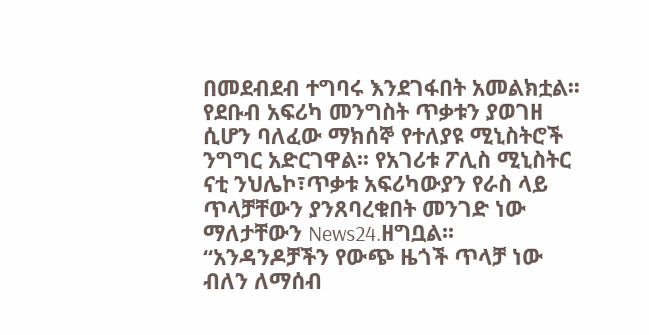በመደብደብ ተግባሩ እንደገፋበት አመልክቷል፡፡
የደቡብ አፍሪካ መንግስት ጥቃቱን ያወገዘ ሲሆን ባለፈው ማክሰኞ የተለያዩ ሚኒስትሮች ንግግር አድርገዋል፡፡ የአገሪቱ ፖሊስ ሚኒስትር ናቲ ንህሌኮ፣ጥቃቱ አፍሪካውያን የራስ ላይ ጥላቻቸውን ያንጸባረቁበት መንገድ ነው ማለታቸውን News24.ዘግቧል፡፡
“አንዳንዶቻችን የውጭ ዜጎች ጥላቻ ነው ብለን ለማሰብ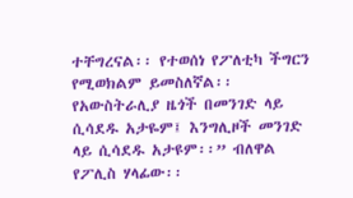ተቸግረናል፡፡ የተወሰነ የፖለቲካ ችግርን የሚወክልም ይመስለኛል፡፡ የአውስትራሊያ ዜጎች በመንገድ ላይ ሲሳደዱ አታዬም፤ እንግሊዞች መንገድ ላይ ሲሳደዱ አታዩም፡፡” ብለዋል የፖሊስ ሃላፊው፡፡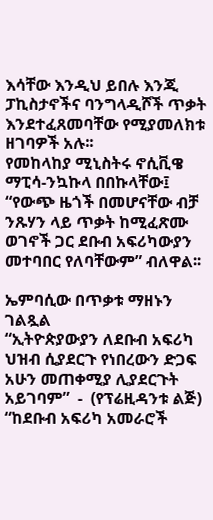እሳቸው እንዲህ ይበሉ እንጂ ፓኪስታኖችና ባንግላዲሾች ጥቃት እንደተፈጸመባቸው የሚያመለክቱ ዘገባዎች አሉ፡፡
የመከላከያ ሚኒስትሩ ኖሲቪዌ ማፒሳ-ንኳኩላ በበኩላቸው፤ “የውጭ ዜጎች በመሆናቸው ብቻ ንጹሃን ላይ ጥቃት ከሚፈጽሙ ወገኖች ጋር ደቡብ አፍሪካውያን መተባበር የለባቸውም” ብለዋል፡፡

ኤምባሲው በጥቃቱ ማዘኑን ገልጿል
“ኢትዮጵያውያን ለደቡብ አፍሪካ ህዝብ ሲያደርጉ የነበረውን ድጋፍ አሁን መጠቀሚያ ሊያደርጉት አይገባም”  -  (የፕሬዚዳንቱ ልጅ)
“ከደቡብ አፍሪካ አመራሮች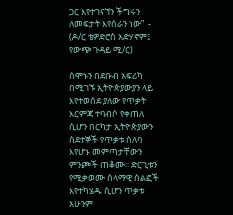ጋር እየተገናኘን ችግሩን ለመፍታት እየሰራን ነው”  - (ዶ/ር ቴዎድሮስ አድሃኖም፤ የውጭ ጉዳይ ሚ/ር)

ሰሞኑን በደቡብ አፍሪካ በሚገኙ ኢትዮጵያውያን ላይ እየተወሰደ ያለው የጥቃት እርምጃ ተባብሶ የቀጠለ ሲሆን በርካታ ኢትዮጵያውን ስደተኞች የጥቃቱ ሰለባ እየሆኑ መምጣታቸውን ምንጮች ጠቆሙ፡፡ ድርጊቱን የሚቃወሙ ሰላማዊ ሰልፎች እየተካሄዱ ሲሆን ጥቃቱ አሁንም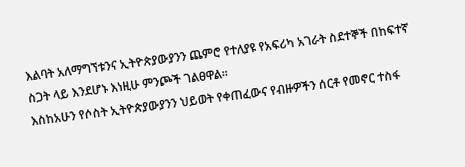እልባት አለማግኘቱንና ኢትዮጵያውያንን ጨምሮ የተለያዩ የአፍሪካ አገራት ስደተኞች በከፍተኛ ስጋት ላይ እንደሆኑ እነዚሁ ምንጮች ገልፀዋል፡፡
እስከአሁን የሶስት ኢትዮጵያውያንን ህይወት የቀጠፈውና የብዙዎችን ሰርቶ የመኖር ተስፋ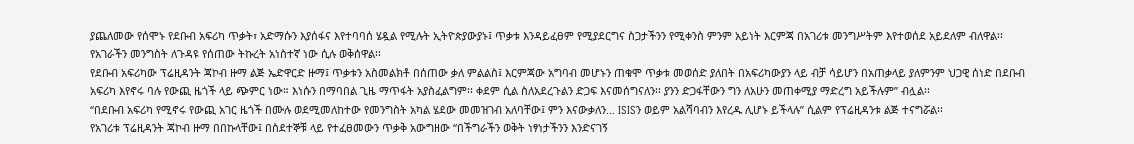ያጨለመው የሰሞኑ የደቡብ አፍሪካ ጥቃት፣ አድማሱን እያሰፋና እየተባባሰ ሄዷል የሚሉት ኢትዮጵያውያኑ፤ ጥቃቱ እንዳይፈፀም የሚያደርግና ስጋታችንን የሚቀንስ ምንም አይነት እርምጃ በአገሪቱ መንግሥትም እየተወሰደ አይደለም ብለዋል፡፡ የአገራችን መንግስት ለጉዳዩ የሰጠው ትኩረት አነስተኛ ነው ሲሉ ወቅሰዋል፡፡
የደቡብ አፍሪካው ፕሬዚዳንት ጃኮብ ዙማ ልጅ ኤድዋርድ ዙማ፤ ጥቃቱን አስመልክቶ በሰጠው ቃለ ምልልስ፤ እርምጃው አግባብ መሆኑን ጠቁሞ ጥቃቱ መወሰድ ያለበት በአፍሪካውያን ላይ ብቻ ሳይሆን በአጠቃላይ ያለምንም ህጋዊ ሰነድ በደቡብ አፍሪካ እየኖሩ ባሉ የውጪ ዜጎች ላይ ጭምር ነው። እነሱን በማባበል ጊዜ ማጥፋት አያስፈልግም፡፡ ቀደም ሲል ስለአደረጉልን ድጋፍ እናመሰግናለን፡፡ ያንን ድጋፋቸውን ግን ለአሁን መጠቀሚያ ማድረግ አይችሉም” ብሏል፡፡
“በደቡብ አፍሪካ የሚኖሩ የውጪ አገር ዜጎች በሙሉ ወደሚመለከተው የመንግስት አካል ሄደው መመዝገብ አለባቸው፤ ምን እናውቃለን… ISISን ወይም አልሻባብን እየረዱ ሊሆኑ ይችላሉ” ሲልም የፕሬዚዳንቱ ልጅ ተናግሯል፡፡
የአገሪቱ ፕሬዚዳንት ጃኮብ ዙማ በበኩላቸው፤ በስደተኞቹ ላይ የተፈፀመውን ጥቃቅ አውግዘው “በችግራችን ወቅት ነፃነታችንን እንድናገኝ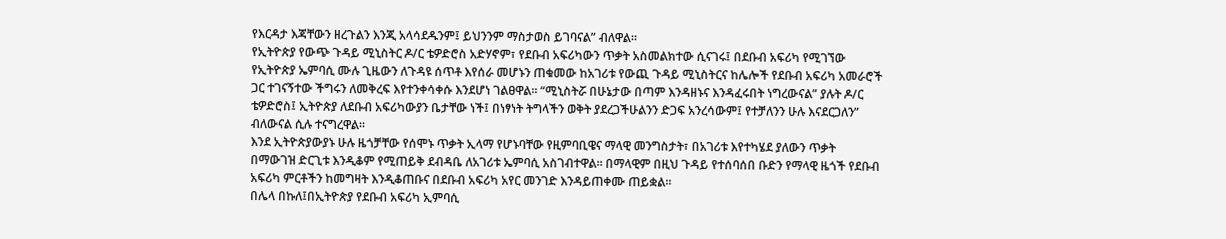የእርዳታ እጃቸውን ዘረጉልን እንጂ አላሳደዱንም፤ ይህንንም ማስታወስ ይገባናል” ብለዋል፡፡
የኢትዮጵያ የውጭ ጉዳይ ሚኒስትር ዶ/ር ቴዎድሮስ አድሃኖም፣ የደቡብ አፍሪካውን ጥቃት አስመልክተው ሲናገሩ፤ በደቡብ አፍሪካ የሚገኘው የኢትዮጵያ ኤምባሲ ሙሉ ጊዜውን ለጉዳዩ ሰጥቶ እየሰራ መሆኑን ጠቁመው ከአገሪቱ የውጪ ጉዳይ ሚኒስትርና ከሌሎች የደቡብ አፍሪካ አመራሮች ጋር ተገናኝተው ችግሩን ለመቅረፍ እየተንቀሳቀሱ እንደሆነ ገልፀዋል፡፡ “ሚኒስትሯ በሁኔታው በጣም እንዳዘኑና እንዳፈሩበት ነግረውናል” ያሉት ዶ/ር ቴዎድሮስ፤ ኢትዮጵያ ለደቡብ አፍሪካውያን ቤታቸው ነች፤ በነፃነት ትግላችን ወቅት ያደረጋችሁልንን ድጋፍ አንረሳውም፤ የተቻለንን ሁሉ እናደርጋለን” ብለውናል ሲሉ ተናግረዋል፡፡
እንደ ኢትዮጵያውያኑ ሁሉ ዜጎቻቸው የሰሞኑ ጥቃት ኢላማ የሆኑባቸው የዚምባቢዌና ማላዊ መንግስታት፣ በአገሪቱ እየተካሄደ ያለውን ጥቃት በማውገዝ ድርጊቱ እንዲቆም የሚጠይቅ ደብዳቤ ለአገሪቱ ኤምባሲ አስገብተዋል፡፡ በማላዊም በዚህ ጉዳይ የተሰባሰበ ቡድን የማላዊ ዜጎች የደቡብ አፍሪካ ምርቶችን ከመግዛት እንዲቆጠቡና በደቡብ አፍሪካ አየር መንገድ እንዳይጠቀሙ ጠይቋል፡፡
በሌላ በኩለ፤በኢትዮጵያ የደቡብ አፍሪካ ኢምባሲ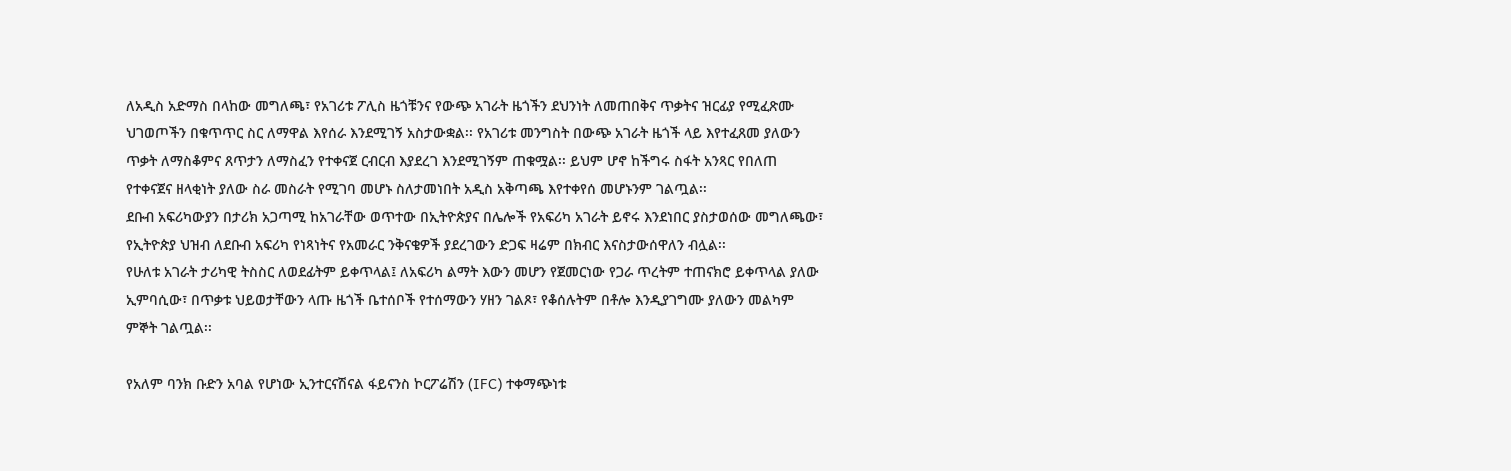ለአዲስ አድማስ በላከው መግለጫ፣ የአገሪቱ ፖሊስ ዜጎቹንና የውጭ አገራት ዜጎችን ደህንነት ለመጠበቅና ጥቃትና ዝርፊያ የሚፈጽሙ ህገወጦችን በቁጥጥር ስር ለማዋል እየሰራ እንደሚገኝ አስታውቋል፡፡ የአገሪቱ መንግስት በውጭ አገራት ዜጎች ላይ እየተፈጸመ ያለውን ጥቃት ለማስቆምና ጸጥታን ለማስፈን የተቀናጀ ርብርብ እያደረገ እንደሚገኝም ጠቁሟል፡፡ ይህም ሆኖ ከችግሩ ስፋት አንጻር የበለጠ የተቀናጀና ዘላቂነት ያለው ስራ መስራት የሚገባ መሆኑ ስለታመነበት አዲስ አቅጣጫ እየተቀየሰ መሆኑንም ገልጧል፡፡
ደቡብ አፍሪካውያን በታሪክ አጋጣሚ ከአገራቸው ወጥተው በኢትዮጵያና በሌሎች የአፍሪካ አገራት ይኖሩ እንደነበር ያስታወሰው መግለጫው፣ የኢትዮጵያ ህዝብ ለደቡብ አፍሪካ የነጻነትና የአመራር ንቅናቄዎች ያደረገውን ድጋፍ ዛሬም በክብር እናስታውሰዋለን ብሏል፡፡
የሁለቱ አገራት ታሪካዊ ትስስር ለወደፊትም ይቀጥላል፤ ለአፍሪካ ልማት እውን መሆን የጀመርነው የጋራ ጥረትም ተጠናክሮ ይቀጥላል ያለው ኢምባሲው፣ በጥቃቱ ህይወታቸውን ላጡ ዜጎች ቤተሰቦች የተሰማውን ሃዘን ገልጾ፣ የቆሰሉትም በቶሎ እንዲያገግሙ ያለውን መልካም ምኞት ገልጧል፡፡

የአለም ባንክ ቡድን አባል የሆነው ኢንተርናሽናል ፋይናንስ ኮርፖሬሽን (IFC) ተቀማጭነቱ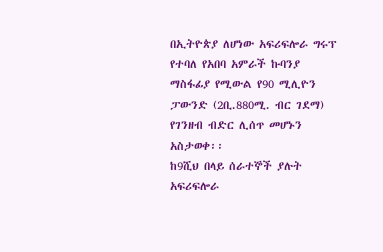በኢትዮጵያ ለሆነው አፍሪፍሎራ ግሩፕ የተባለ የአበባ አምራች ኩባንያ ማስፋፊያ የሚውል የ90 ሚሊዮን ፓውንድ (2ቢ.880ሚ. ብር ገደማ) የገንዘብ ብድር ሊሰጥ መሆኑን አስታወቀ፡፡
ከ9ሺህ በላይ ሰራተኞች ያሉት አፍሪፍሎራ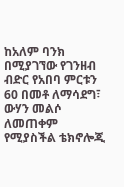ከአለም ባንክ በሚያገኘው የገንዘብ ብድር የአበባ ምርቱን 60 በመቶ ለማሳደግ፣ ውሃን መልሶ ለመጠቀም የሚያስችል ቴክኖሎጂ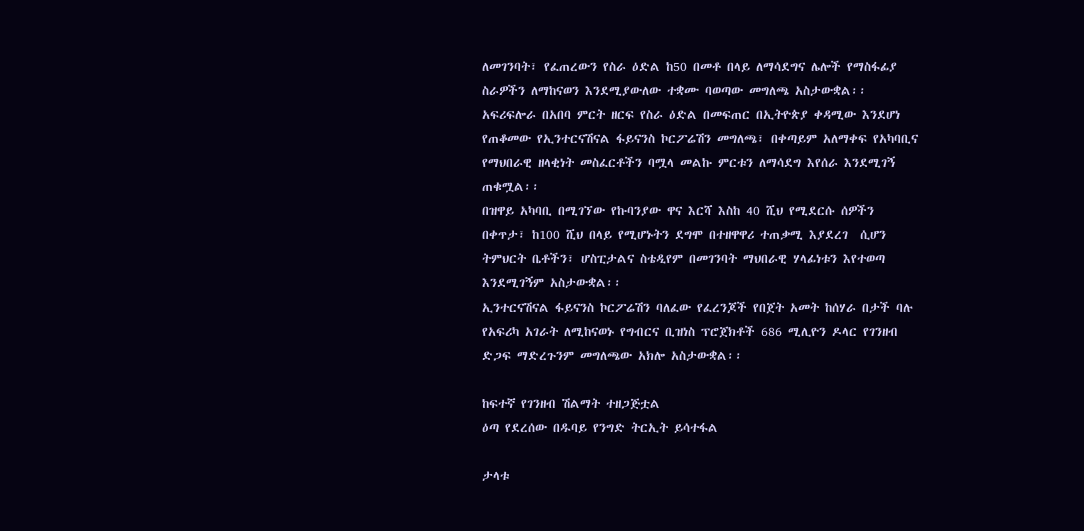ለመገንባት፣ የፈጠረውን የስራ ዕድል ከ50 በመቶ በላይ ለማሳደግና ሌሎች የማስፋፊያ ስራዎችን ለማከናወን እንደሚያውለው ተቋሙ ባወጣው መግለጫ አስታውቋል፡፡
አፍሪፍሎራ በአበባ ምርት ዘርፍ የስራ ዕድል በመፍጠር በኢትዮጵያ ቀዳሚው እንደሆነ የጠቆመው የኢንተርናሽናል ፋይናንስ ኮርፖሬሽን መግለጫ፣ በቀጣይም አለማቀፍ የአካባቢና የማህበራዊ ዘላቂነት መስፈርቶችን ባሟላ መልኩ ምርቱን ለማሳደግ እየሰራ እንደሚገኝ ጠቁሟል፡፡
በዝዋይ አካባቢ በሚገኘው የኩባንያው ዋና እርሻ እስከ 40 ሺህ የሚደርሱ ሰዎችን በቀጥታ፣ ከ100 ሺህ በላይ የሚሆኑትን ደግሞ በተዘዋዋሪ ተጠቃሚ እያደረገ  ሲሆን ትምህርት ቤቶችን፣ ሆስፒታልና ስቴዲየም በመገንባት ማህበራዊ ሃላፊነቱን እየተወጣ እንደሚገኝም አስታውቋል፡፡
ኢንተርናሽናል ፋይናንስ ኮርፖሬሽን ባለፈው የፈረንጆች የበጀት አመት ከሰሃራ በታች ባሉ የአፍሪካ አገራት ለሚከናወኑ የግብርና ቢዝነስ ፕሮጀክቶች 686 ሚሊዮን ዶላር የገንዘብ ድጋፍ ማድረጉንም መግለጫው አክሎ አስታውቋል፡፡

ከፍተኛ የገንዘብ ሽልማት ተዘጋጅቷል
ዕጣ የደረሰው በዱባይ የንግድ ትርኢት ይሳተፋል

ታላቱ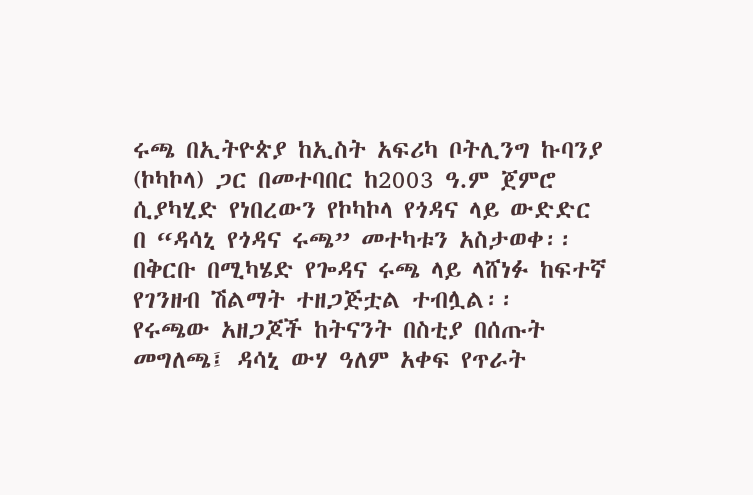ሩጫ በኢትዮጵያ ከኢስት አፍሪካ ቦትሊንግ ኩባንያ (ኮካኮላ) ጋር በመተባበር ከ2003 ዓ.ም ጀምሮ ሲያካሂድ የነበረውን የኮካኮላ የጎዳና ላይ ውድድር በ “ዳሳኒ የጎዳና ሩጫ” መተካቱን አስታወቀ፡፡ በቅርቡ በሚካሄድ የጐዳና ሩጫ ላይ ላሸነፉ ከፍተኛ የገንዘብ ሽልማት ተዘጋጅቷል ተብሏል፡፡
የሩጫው አዘጋጆች ከትናንት በስቲያ በሰጡት መግለጫ፤ ዳሳኒ ውሃ ዓለም አቀፍ የጥራት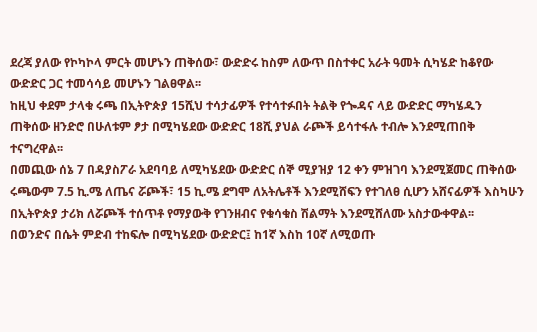ደረጃ ያለው የኮካኮላ ምርት መሆኑን ጠቅሰው፣ ውድድሩ ከስም ለውጥ በስተቀር አራት ዓመት ሲካሄድ ከቆየው ውድድር ጋር ተመሳሳይ መሆኑን ገልፀዋል፡፡
ከዚህ ቀደም ታላቁ ሩጫ በኢትዮጵያ 15ሺህ ተሳታፊዎች የተሳተፉበት ትልቅ የጐዳና ላይ ውድድር ማካሄዱን ጠቅሰው ዘንድሮ በሁለቱም ፆታ በሚካሄደው ውድድር 18ሺ ያህል ራጮች ይሳተፋሉ ተብሎ እንደሚጠበቅ ተናግረዋል፡፡
በመጪው ሰኔ 7 በዳያስፖራ አደባባይ ለሚካሄደው ውድድር ሰኞ ሚያዝያ 12 ቀን ምዝገባ እንደሚጀመር ጠቅሰው ሩጫውም 7.5 ኪ.ሜ ለጤና ሯጮች፣ 15 ኪ.ሜ ደግሞ ለአትሌቶች እንደሚሸፍን የተገለፀ ሲሆን አሸናፊዎች እስካሁን በኢትዮጵያ ታሪክ ለሯጮች ተሰጥቶ የማያውቅ የገንዘብና የቁሳቁስ ሽልማት እንደሚሸለሙ አስታውቀዋል፡፡
በወንድና በሴት ምድብ ተከፍሎ በሚካሄደው ውድድር፤ ከ1ኛ እስከ 10ኛ ለሚወጡ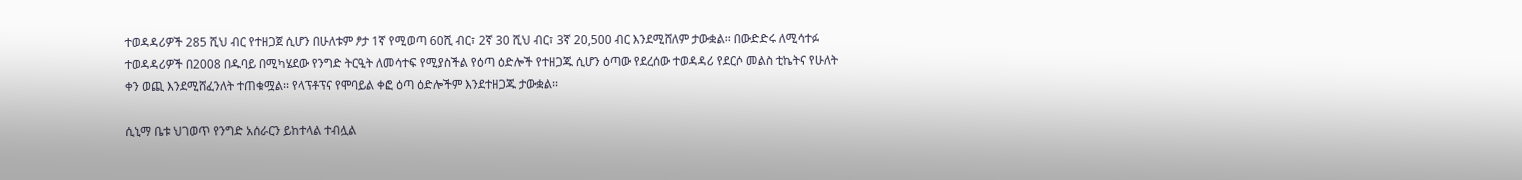ተወዳዳሪዎች 285 ሺህ ብር የተዘጋጀ ሲሆን በሁለቱም ፆታ 1ኛ የሚወጣ 60ሺ ብር፣ 2ኛ 30 ሺህ ብር፣ 3ኛ 20,500 ብር እንደሚሸለም ታውቋል፡፡ በውድድሩ ለሚሳተፉ ተወዳዳሪዎች በ2008 በዱባይ በሚካሄደው የንግድ ትርዒት ለመሳተፍ የሚያስችል የዕጣ ዕድሎች የተዘጋጁ ሲሆን ዕጣው የደረሰው ተወዳዳሪ የደርሶ መልስ ቲኬትና የሁለት ቀን ወጪ እንደሚሸፈንለት ተጠቁሟል፡፡ የላፕቶፕና የሞባይል ቀፎ ዕጣ ዕድሎችም እንደተዘጋጁ ታውቋል፡፡

ሲኒማ ቤቱ ህገወጥ የንግድ አሰራርን ይከተላል ተብሏል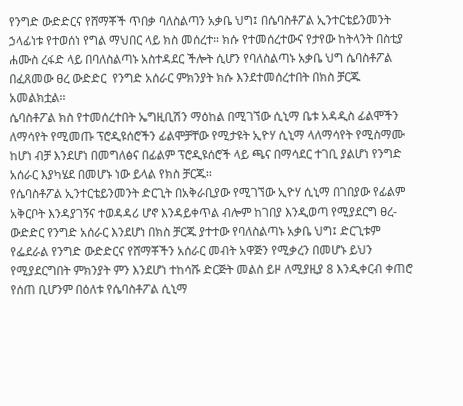የንግድ ውድድርና የሸማቾች ጥበቃ ባለስልጣን አቃቤ ህግ፤ በሴባስቶፖል ኢንተርቴይንመንት ኃላፊነቱ የተወሰነ የግል ማህበር ላይ ክስ መሰረተ። ክሱ የተመሰረተውና የታየው ከትላንት በስቲያ ሐሙስ ረፋድ ላይ በባለስልጣኑ አስተዳደር ችሎት ሲሆን የባለስልጣኑ አቃቤ ህግ ሴባስቶፖል በፈጸመው ፀረ ውድድር  የንግድ አሰራር ምክንያት ክሱ እንደተመሰረተበት በክስ ቻርጁ አመልክቷል፡፡
ሴባስቶፖል ክስ የተመሰረተበት ኤግዚቢሽን ማዕከል በሚገኘው ሲኒማ ቤቱ አዳዲስ ፊልሞችን ለማሳየት የሚመጡ ፕሮዲዩሰሮችን ፊልሞቻቸው የሚታዩት ኢዮሃ ሲኒማ ላለማሳየት የሚስማሙ ከሆነ ብቻ እንደሆነ በመግለፅና በፊልም ፕሮዲዩሰሮች ላይ ጫና በማሳደር ተገቢ ያልሆነ የንግድ አሰራር እያካሄደ በመሆኑ ነው ይላል የክስ ቻርጁ፡፡
የሴባስቶፖል ኢንተርቴይንመንት ድርጊት በአቅራቢያው የሚገኘው ኢዮሃ ሲኒማ በገበያው የፊልም አቅርቦት እንዳያገኝና ተወዳዳሪ ሆኖ እንዳይቀጥል ብሎም ከገበያ እንዲወጣ የሚያደርግ ፀረ-ውድድር የንግድ አሰራር እንደሆነ በክስ ቻርጁ ያተተው የባለስልጣኑ አቃቤ ህግ፤ ድርጊቱም የፌደራል የንግድ ውድድርና የሸማቾችን አሰራር መብት አዋጅን የሚቃረን በመሆኑ ይህን የሚያደርግበት ምክንያት ምን እንደሆነ ተከሳሹ ድርጅት መልስ ይዞ ለሚያዚያ 8 እንዲቀርብ ቀጠሮ የሰጠ ቢሆንም በዕለቱ የሴባስቶፖል ሲኒማ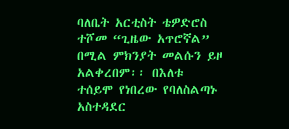ባለቤት አርቲስት ቴዎድሮስ ተሾመ “ጊዜው አጥሮኛል” በሚል ምክንያት መልሱን ይዞ አልቀረበም፡፡ በእለቱ ተሰይሞ የነበረው የባለስልጣኑ አስተዳደር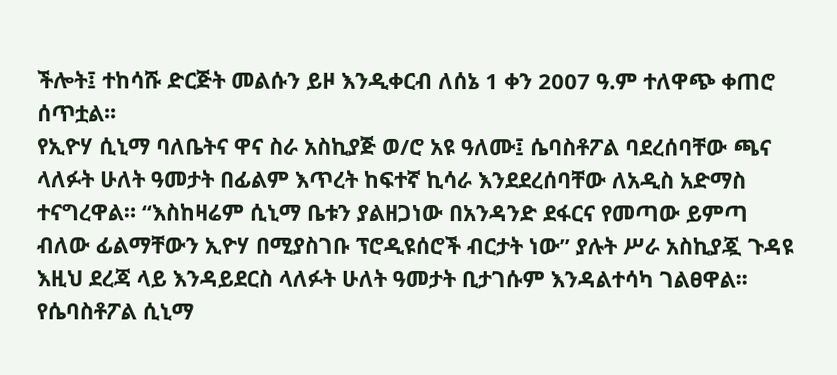ችሎት፤ ተከሳሹ ድርጅት መልሱን ይዞ እንዲቀርብ ለሰኔ 1 ቀን 2007 ዓ.ም ተለዋጭ ቀጠሮ ሰጥቷል፡፡
የኢዮሃ ሲኒማ ባለቤትና ዋና ስራ አስኪያጅ ወ/ሮ አዩ ዓለሙ፤ ሴባስቶፖል ባደረሰባቸው ጫና ላለፉት ሁለት ዓመታት በፊልም እጥረት ከፍተኛ ኪሳራ እንደደረሰባቸው ለአዲስ አድማስ ተናግረዋል። “እስከዛሬም ሲኒማ ቤቱን ያልዘጋነው በአንዳንድ ደፋርና የመጣው ይምጣ ብለው ፊልማቸውን ኢዮሃ በሚያስገቡ ፕሮዲዩሰሮች ብርታት ነው” ያሉት ሥራ አስኪያጇ ጉዳዩ እዚህ ደረጃ ላይ እንዳይደርስ ላለፉት ሁለት ዓመታት ቢታገሱም እንዳልተሳካ ገልፀዋል፡፡
የሴባስቶፖል ሲኒማ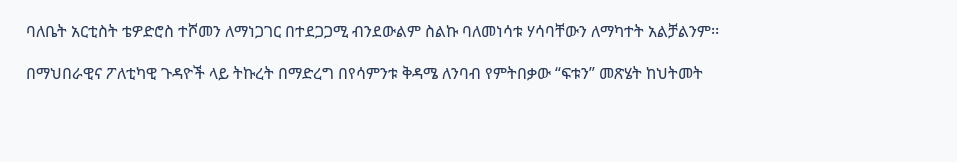ባለቤት አርቲስት ቴዎድሮስ ተሾመን ለማነጋገር በተደጋጋሚ ብንደውልም ስልኩ ባለመነሳቱ ሃሳባቸውን ለማካተት አልቻልንም፡፡

በማህበራዊና ፖለቲካዊ ጉዳዮች ላይ ትኩረት በማድረግ በየሳምንቱ ቅዳሜ ለንባብ የምትበቃው “ፍቱን” መጽሄት ከህትመት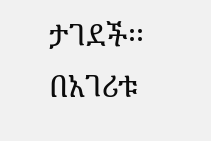ታገደች፡፡ በአገሪቱ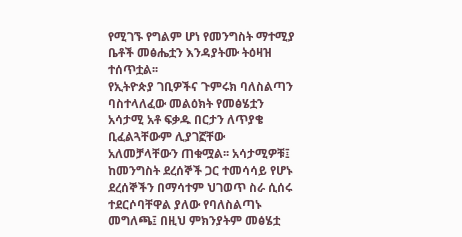የሚገኙ የግልም ሆነ የመንግስት ማተሚያ ቤቶች መፅሔቷን እንዳያትሙ ትዕዛዝ ተሰጥቷል፡፡
የኢትዮጵያ ገቢዎችና ጉምሩክ ባለስልጣን ባስተላለፈው መልዕክት የመፅሄቷን አሳታሚ አቶ ፍቃዱ በርታን ለጥያቄ ቢፈልጓቸውም ሊያገኟቸው አለመቻላቸውን ጠቁሟል፡፡ አሳታሚዎቹ፤ ከመንግስት ደረሰኞች ጋር ተመሳሳይ የሆኑ ደረሰኞችን በማሳተም ህገወጥ ስራ ሲሰሩ ተደርሶባቸዋል ያለው የባለስልጣኑ መግለጫ፤ በዚህ ምክንያትም መፅሄቷ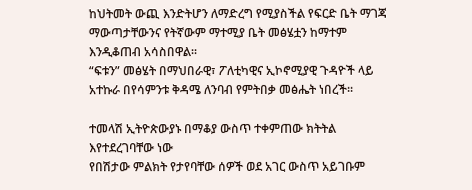ከህትመት ውጪ እንድትሆን ለማድረግ የሚያስችል የፍርድ ቤት ማገጃ ማውጣታቸውንና የትኛውም ማተሚያ ቤት መፅሄቷን ከማተም እንዲቆጠብ አሳስበዋል፡፡
“ፍቱን” መፅሄት በማህበራዊ፣ ፖለቲካዊና ኢኮኖሚያዊ ጉዳዮች ላይ አተኩራ በየሳምንቱ ቅዳሜ ለንባብ የምትበቃ መፅሔት ነበረች፡፡

ተመላሽ ኢትዮጵውያኑ በማቆያ ውስጥ ተቀምጠው ክትትል እየተደረገባቸው ነው
የበሽታው ምልክት የታየባቸው ሰዎች ወደ አገር ውስጥ አይገቡም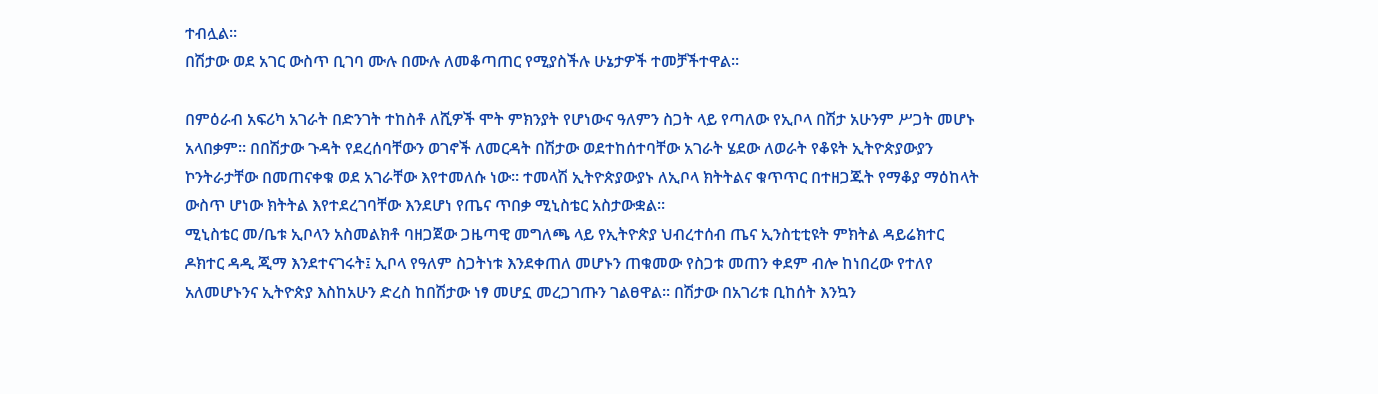ተብሏል፡፡
በሽታው ወደ አገር ውስጥ ቢገባ ሙሉ በሙሉ ለመቆጣጠር የሚያስችሉ ሁኔታዎች ተመቻችተዋል፡፡

በምዕራብ አፍሪካ አገራት በድንገት ተከስቶ ለሺዎች ሞት ምክንያት የሆነውና ዓለምን ስጋት ላይ የጣለው የኢቦላ በሽታ አሁንም ሥጋት መሆኑ አላበቃም። በበሽታው ጉዳት የደረሰባቸውን ወገኖች ለመርዳት በሽታው ወደተከሰተባቸው አገራት ሄደው ለወራት የቆዩት ኢትዮጵያውያን ኮንትራታቸው በመጠናቀቁ ወደ አገራቸው እየተመለሱ ነው፡፡ ተመላሽ ኢትዮጵያውያኑ ለኢቦላ ክትትልና ቁጥጥር በተዘጋጁት የማቆያ ማዕከላት ውስጥ ሆነው ክትትል እየተደረገባቸው እንደሆነ የጤና ጥበቃ ሚኒስቴር አስታውቋል፡፡
ሚኒስቴር መ/ቤቱ ኢቦላን አስመልክቶ ባዘጋጀው ጋዜጣዊ መግለጫ ላይ የኢትዮጵያ ህብረተሰብ ጤና ኢንስቲቲዩት ምክትል ዳይሬክተር ዶክተር ዳዲ ጂማ እንደተናገሩት፤ ኢቦላ የዓለም ስጋትነቱ እንደቀጠለ መሆኑን ጠቁመው የስጋቱ መጠን ቀደም ብሎ ከነበረው የተለየ አለመሆኑንና ኢትዮጵያ እስከአሁን ድረስ ከበሽታው ነፃ መሆኗ መረጋገጡን ገልፀዋል፡፡ በሽታው በአገሪቱ ቢከሰት እንኳን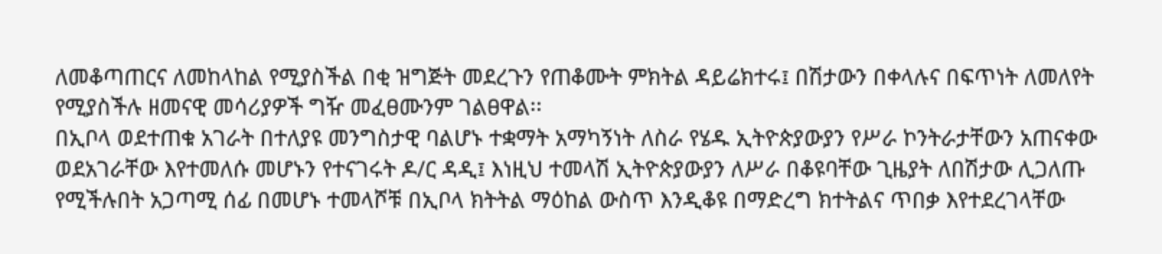ለመቆጣጠርና ለመከላከል የሚያስችል በቂ ዝግጅት መደረጉን የጠቆሙት ምክትል ዳይሬክተሩ፤ በሽታውን በቀላሉና በፍጥነት ለመለየት የሚያስችሉ ዘመናዊ መሳሪያዎች ግዥ መፈፀሙንም ገልፀዋል፡፡
በኢቦላ ወደተጠቁ አገራት በተለያዩ መንግስታዊ ባልሆኑ ተቋማት አማካኝነት ለስራ የሄዱ ኢትዮጵያውያን የሥራ ኮንትራታቸውን አጠናቀው ወደአገራቸው እየተመለሱ መሆኑን የተናገሩት ዶ/ር ዳዲ፤ እነዚህ ተመላሽ ኢትዮጵያውያን ለሥራ በቆዩባቸው ጊዜያት ለበሽታው ሊጋለጡ የሚችሉበት አጋጣሚ ሰፊ በመሆኑ ተመላሾቹ በኢቦላ ክትትል ማዕከል ውስጥ እንዲቆዩ በማድረግ ክተትልና ጥበቃ እየተደረገላቸው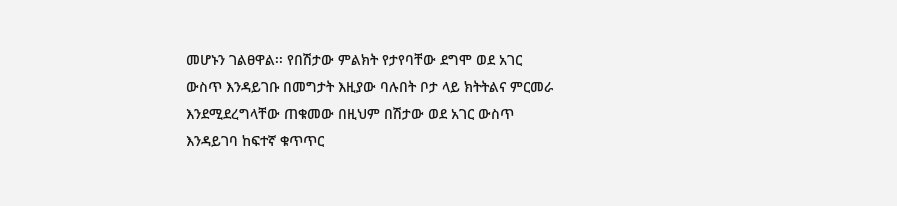መሆኑን ገልፀዋል፡፡ የበሽታው ምልክት የታየባቸው ደግሞ ወደ አገር ውስጥ እንዳይገቡ በመግታት እዚያው ባሉበት ቦታ ላይ ክትትልና ምርመራ እንደሚደረግላቸው ጠቁመው በዚህም በሽታው ወደ አገር ውስጥ እንዳይገባ ከፍተኛ ቁጥጥር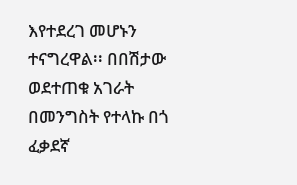እየተደረገ መሆኑን ተናግረዋል፡፡ በበሽታው ወደተጠቁ አገራት በመንግስት የተላኩ በጎ ፈቃደኛ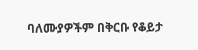ባለሙያዎችም በቅርቡ የቆይታ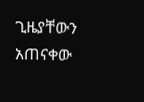ጊዜያቸውን አጠናቀው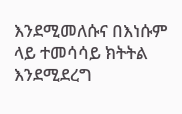እንደሚመለሱና በእነሱም ላይ ተመሳሳይ ክትትል እንደሚደረግ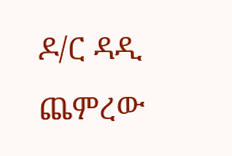ዶ/ር ዳዲ ጨምረው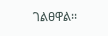ገልፀዋል፡፡